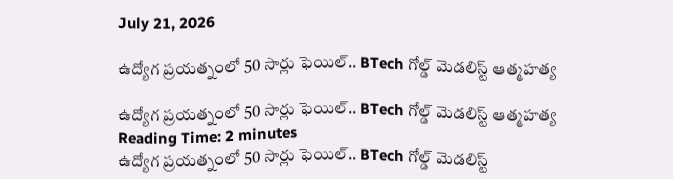July 21, 2026

ఉద్యోగ ప్రయత్నంలో 50 సార్లు ఫెయిల్‌.. BTech గోల్డ్ మెడలిస్ట్ ఆత్మహత్య

ఉద్యోగ ప్రయత్నంలో 50 సార్లు ఫెయిల్‌.. BTech గోల్డ్ మెడలిస్ట్ ఆత్మహత్య
Reading Time: 2 minutes
ఉద్యోగ ప్రయత్నంలో 50 సార్లు ఫెయిల్‌.. BTech గోల్డ్ మెడలిస్ట్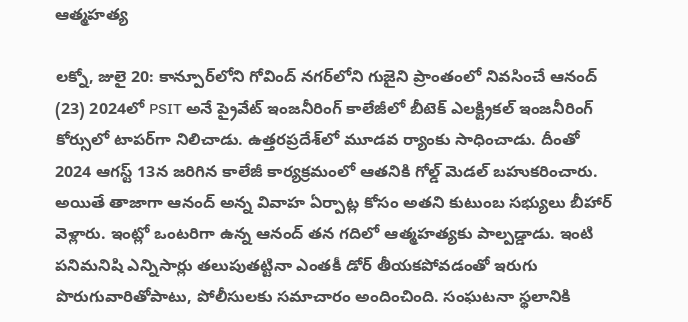ఆత్మహత్య

లక్నో, జులై 20: కాన్పూర్‌లోని గోవింద్ నగర్‌లోని గుజైని ప్రాంతంలో నివసించే ఆనంద్ (23) 2024లో PSIT అనే ప్రైవేట్ ఇంజనీరింగ్‌ కాలేజీలో బీటెక్ ఎలక్ట్రికల్ ఇంజనీరింగ్ కోర్సులో టాపర్‌గా నిలిచాడు. ఉత్తరప్రదేశ్‌లో మూడవ ర్యాంకు సాధించాడు. దీంతో 2024 ఆగస్ట్‌ 13న జరిగిన కాలేజీ కార్యక్రమంలో ఆతనికి గోల్డ్‌ మెడల్‌ బహుకరించారు. అయితే తాజాగా ఆనంద్‌ అన్న వివాహ ఏర్పాట్ల కోసం అతని కుటుంబ సభ్యులు బీహార్‌ వెళ్లారు. ఇంట్లో ఒంటరిగా ఉన్న ఆనంద్‌ తన గదిలో ఆత్మహత్యకు పాల్పడ్డాడు. ఇంటి పనిమనిషి ఎన్నిసార్లు తలుపుతట్టినా ఎంతకీ డోర్‌ తీయకపోవడంతో ఇరుగు పొరుగువారితోపాటు, పోలీసులకు సమాచారం అందించింది. సంఘటనా స్థలానికి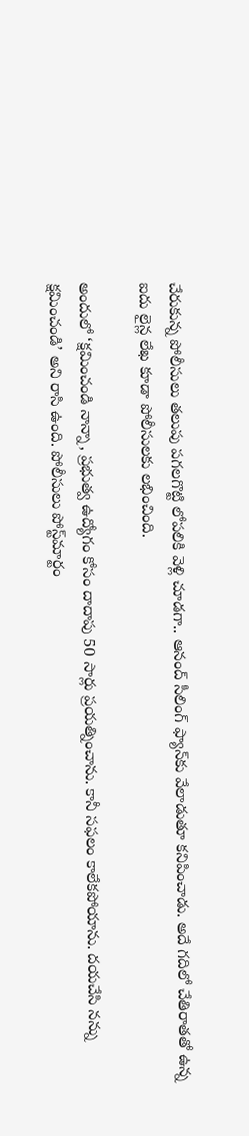చేరుకున్న పోలీసులు తలుపు పగలగొట్టి లోపలికి వెళ్లి చూడగా.. ఆనంద్‌ సీలింగ్ ఫ్యాన్‌కు వేలాడుతూ కనిపించాడు. అదే గదిలో చేతిరాతతో ఉన్న ఐదు లైన్ల లేఖ కూడా పోలీసులకు లభించింది.

అందులో ‘క్షమించండి నాన్నా, ప్రభుత్వ ఉద్యోగం కోసం దాదాపు 50 సార్లు ప్రయత్నించాను. కానీ సఫలం కాలేకపోయాను. దయచేసి నన్ను క్షమించండి’ అని రాసి ఉంది. పోలీసులు పోస్ట్‌మార్టం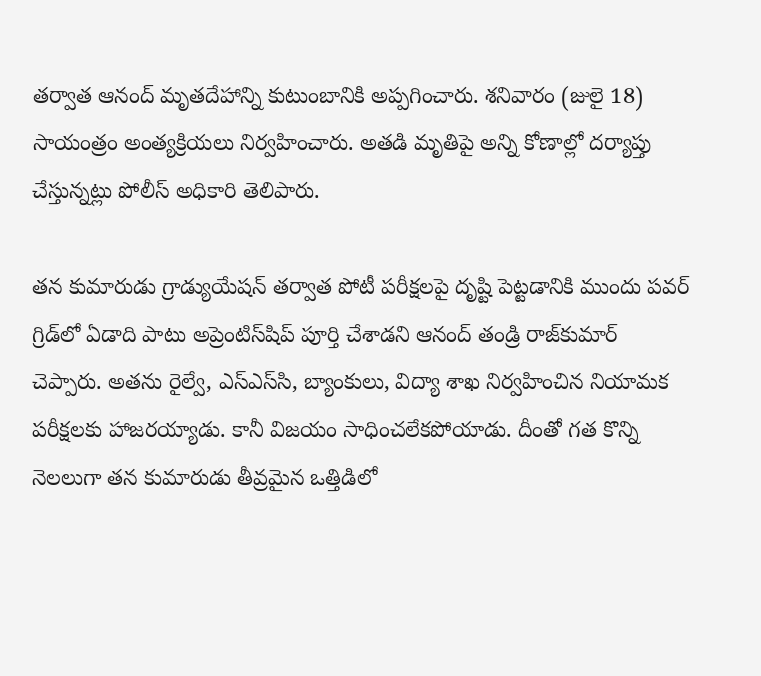తర్వాత ఆనంద్‌ మృతదేహాన్ని కుటుంబానికి అప్పగించారు. శనివారం (జులై 18) సాయంత్రం అంత్యక్రియలు నిర్వహించారు. అతడి మృతిపై అన్ని కోణాల్లో దర్యాప్తు చేస్తున్నట్లు పోలీస్‌ అధికారి తెలిపారు.

తన కుమారుడు గ్రాడ్యుయేషన్ తర్వాత పోటీ పరీక్షలపై దృష్టి పెట్టడానికి ముందు పవర్ గ్రిడ్‌లో ఏడాది పాటు అప్రెంటిస్‌షిప్ పూర్తి చేశాడని ఆనంద్ తండ్రి రాజ్‌కుమార్ చెప్పారు. అతను రైల్వే, ఎస్‌ఎస్‌సి, బ్యాంకులు, విద్యా శాఖ నిర్వహించిన నియామక పరీక్షలకు హాజరయ్యాడు. కానీ విజయం సాధించలేకపోయాడు. దీంతో గత కొన్ని నెలలుగా తన కుమారుడు తీవ్రమైన ఒత్తిడిలో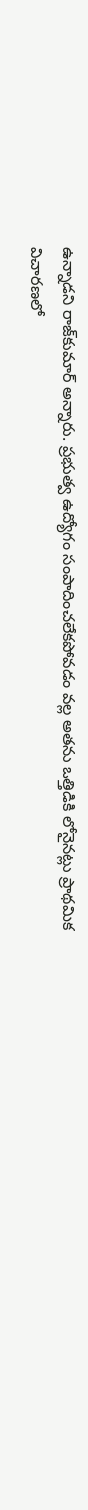ఉన్నాడని రాజ్‌కుమార్ అన్నారు. ప్రభుత్వ ఉద్యోగం సంపాదించలేకపోవడం వల్ల అతను ఒత్తిడికి లోనైనట్లు ప్రాథమిక విచారణలో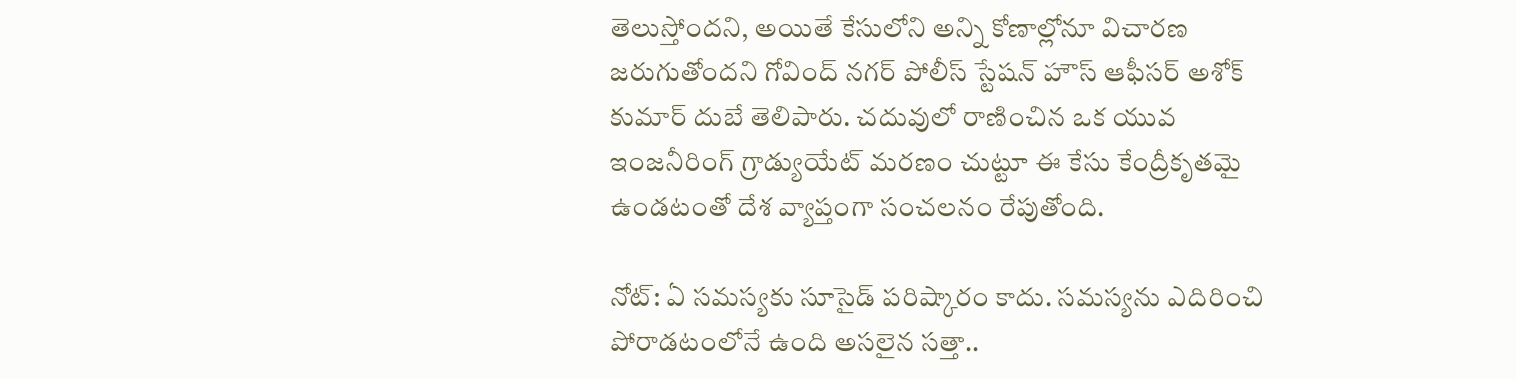తెలుస్తోందని, అయితే కేసులోని అన్ని కోణాల్లోనూ విచారణ జరుగుతోందని గోవింద్ నగర్ పోలీస్ స్టేషన్ హౌస్ ఆఫీసర్ అశోక్ కుమార్ దుబే తెలిపారు. చదువులో రాణించిన ఒక యువ ఇంజనీరింగ్ గ్రాడ్యుయేట్ మరణం చుట్టూ ఈ కేసు కేంద్రీకృతమై ఉండటంతో దేశ వ్యాప్తంగా సంచలనం రేపుతోంది.

నోట్: ఏ సమస్యకు సూసైడ్ పరిష్కారం కాదు. సమస్యను ఎదిరించి పోరాడటంలోనే ఉంది అసలైన సత్తా..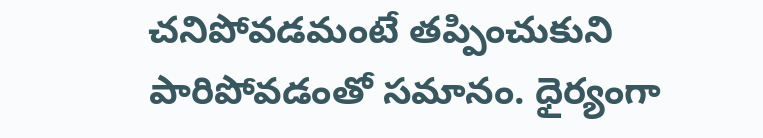చనిపోవడమంటే తప్పించుకుని పారిపోవడంతో సమానం. ధైర్యంగా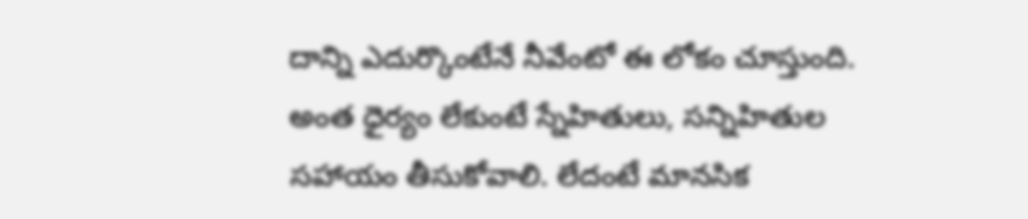దాన్ని ఎదుర్కొంటేనే నీవేంటో ఈ లోకం చూస్తుంది. అంత ధైర్యం లేకుంటే స్నేహితులు, సన్నిహితుల సహాయం తీసుకోవాలి. లేదంటే మానసిక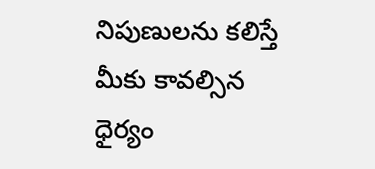నిపుణులను కలిస్తే మీకు కావల్సిన ధైర్యం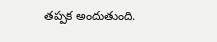తప్పక అందుతుంది.